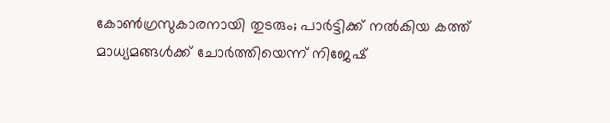കോണ്‍ഗ്രസുകാരനായി തുടരും; പാര്‍ട്ടിക്ക് നല്‍കിയ കത്ത് മാധ്യമങ്ങള്‍ക്ക് ചോര്‍ത്തിയെന്ന് നിജേഷ്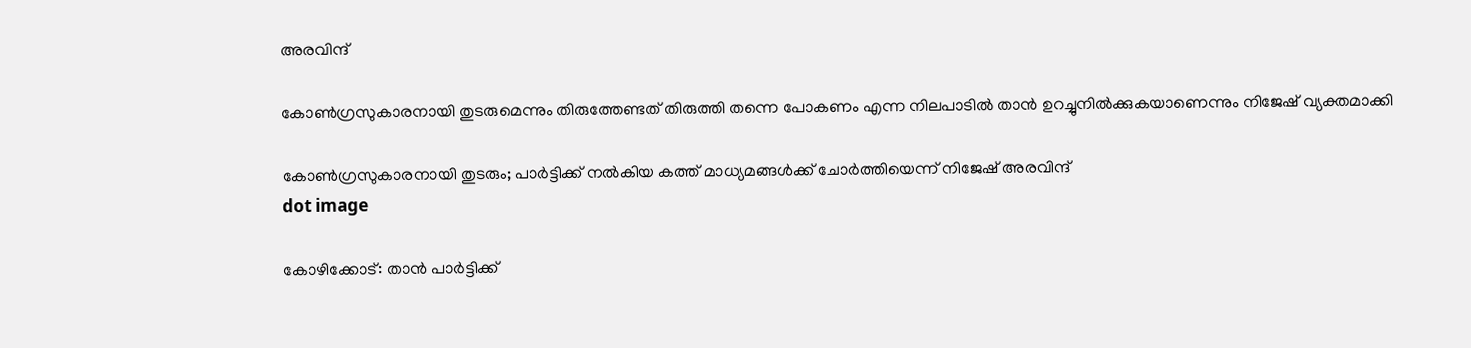അരവിന്ദ്

കോണ്‍ഗ്രസുകാരനായി തുടരുമെന്നും തിരുത്തേണ്ടത് തിരുത്തി തന്നെ പോകണം എന്ന നിലപാടില്‍ താന്‍ ഉറച്ചുനില്‍ക്കുകയാണെന്നും നിജേഷ് വ്യക്തമാക്കി

കോണ്‍ഗ്രസുകാരനായി തുടരും; പാര്‍ട്ടിക്ക് നല്‍കിയ കത്ത് മാധ്യമങ്ങള്‍ക്ക് ചോര്‍ത്തിയെന്ന് നിജേഷ് അരവിന്ദ്
dot image

കോഴിക്കോട്: താന്‍ പാര്‍ട്ടിക്ക്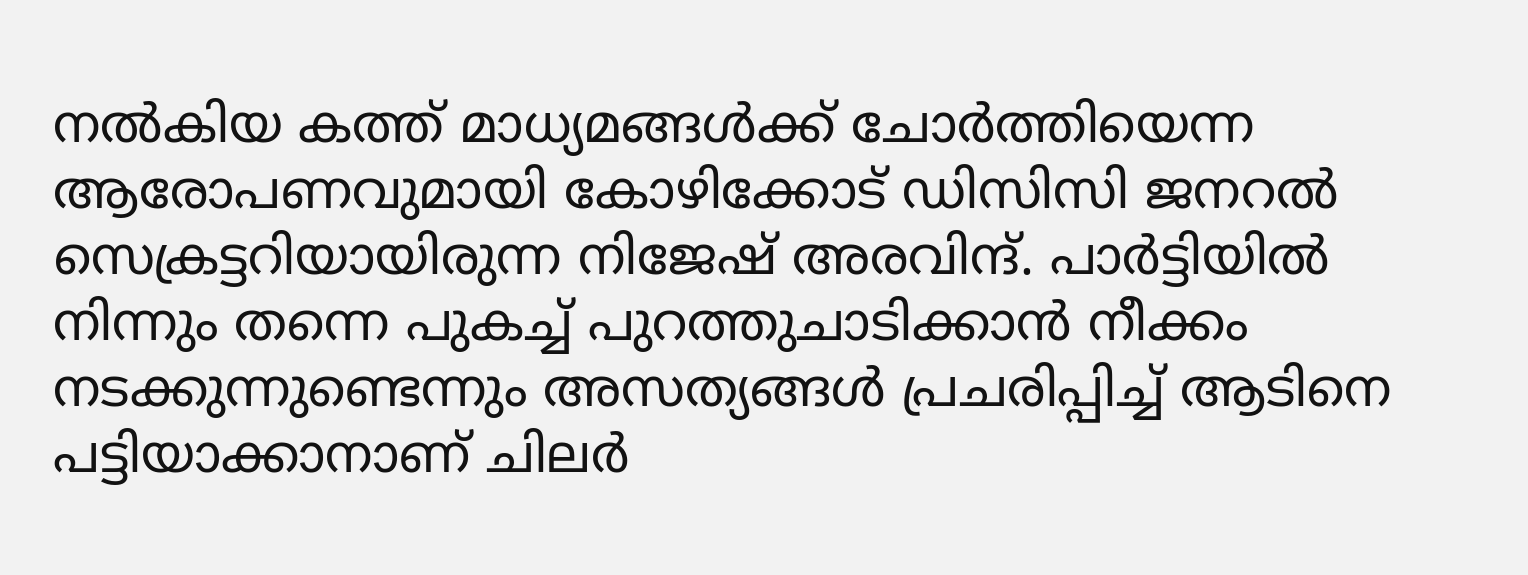നല്‍കിയ കത്ത് മാധ്യമങ്ങള്‍ക്ക് ചോര്‍ത്തിയെന്ന ആരോപണവുമായി കോഴിക്കോട് ഡിസിസി ജനറല്‍ സെക്രട്ടറിയായിരുന്ന നിജേഷ് അരവിന്ദ്. പാര്‍ട്ടിയില്‍ നിന്നും തന്നെ പുകച്ച് പുറത്തുചാടിക്കാന്‍ നീക്കം നടക്കുന്നുണ്ടെന്നും അസത്യങ്ങള്‍ പ്രചരിപ്പിച്ച് ആടിനെ പട്ടിയാക്കാനാണ് ചിലര്‍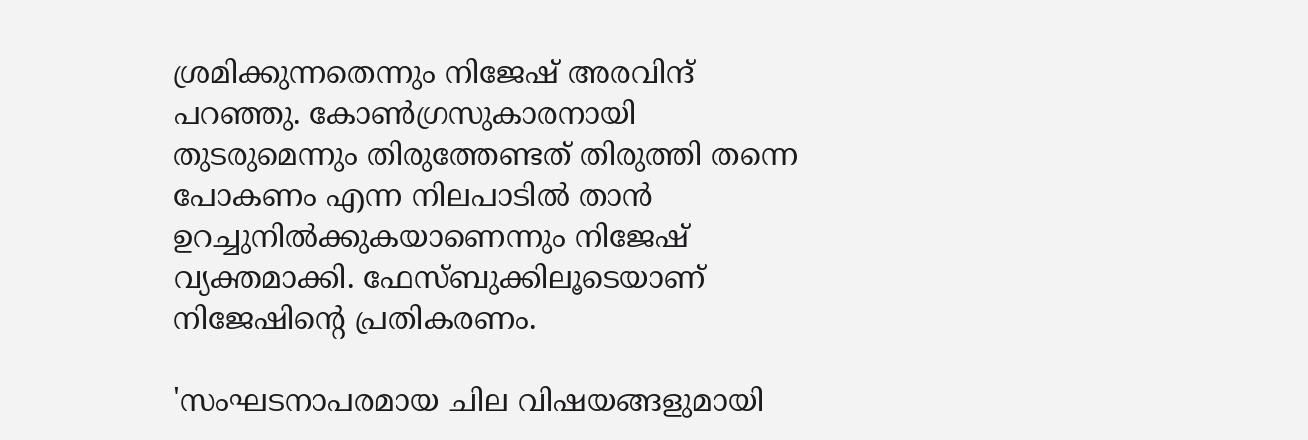ശ്രമിക്കുന്നതെന്നും നിജേഷ് അരവിന്ദ് പറഞ്ഞു. കോണ്‍ഗ്രസുകാരനായി തുടരുമെന്നും തിരുത്തേണ്ടത് തിരുത്തി തന്നെ പോകണം എന്ന നിലപാടില്‍ താന്‍ ഉറച്ചുനില്‍ക്കുകയാണെന്നും നിജേഷ് വ്യക്തമാക്കി. ഫേസ്ബുക്കിലൂടെയാണ് നിജേഷിന്റെ പ്രതികരണം.

'സംഘടനാപരമായ ചില വിഷയങ്ങളുമായി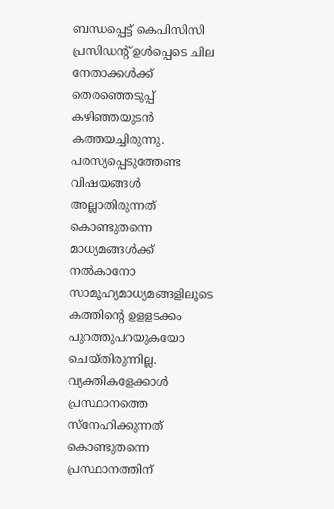ബന്ധപ്പെട്ട് കെപിസിസി പ്രസിഡന്റ് ഉള്‍പ്പെടെ ചില നേതാക്കള്‍ക്ക് തെരഞ്ഞെടുപ്പ് കഴിഞ്ഞയുടന്‍ കത്തയച്ചിരുന്നു. പരസ്യപ്പെടുത്തേണ്ട വിഷയങ്ങള്‍ അല്ലാതിരുന്നത് കൊണ്ടുതന്നെ മാധ്യമങ്ങള്‍ക്ക് നല്‍കാനോ സാമൂഹ്യമാധ്യമങ്ങളിലൂടെ കത്തിന്റെ ഉളളടക്കം പുറത്തുപറയുകയോ ചെയ്തിരുന്നില്ല. വ്യക്തികളേക്കാള്‍ പ്രസ്ഥാനത്തെ സ്‌നേഹിക്കുന്നത് കൊണ്ടുതന്നെ പ്രസ്ഥാനത്തിന്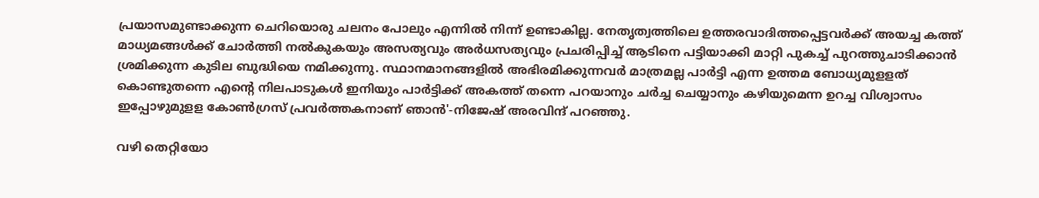പ്രയാസമുണ്ടാക്കുന്ന ചെറിയൊരു ചലനം പോലും എന്നില്‍ നിന്ന് ഉണ്ടാകില്ല. നേതൃത്വത്തിലെ ഉത്തരവാദിത്തപ്പെട്ടവര്‍ക്ക് അയച്ച കത്ത് മാധ്യമങ്ങള്‍ക്ക് ചോര്‍ത്തി നല്‍കുകയും അസത്യവും അര്‍ധസത്യവും പ്രചരിപ്പിച്ച് ആടിനെ പട്ടിയാക്കി മാറ്റി പുകച്ച് പുറത്തുചാടിക്കാന്‍ ശ്രമിക്കുന്ന കുടില ബുദ്ധിയെ നമിക്കുന്നു. സ്ഥാനമാനങ്ങളില്‍ അഭിരമിക്കുന്നവര്‍ മാത്രമല്ല പാര്‍ട്ടി എന്ന ഉത്തമ ബോധ്യമുളളത് കൊണ്ടുതന്നെ എന്റെ നിലപാടുകള്‍ ഇനിയും പാര്‍ട്ടിക്ക് അകത്ത് തന്നെ പറയാനും ചര്‍ച്ച ചെയ്യാനും കഴിയുമെന്ന ഉറച്ച വിശ്വാസം ഇപ്പോഴുമുളള കോണ്‍ഗ്രസ് പ്രവര്‍ത്തകനാണ് ഞാന്‍'-നിജേഷ് അരവിന്ദ് പറഞ്ഞു.

വഴി തെറ്റിയോ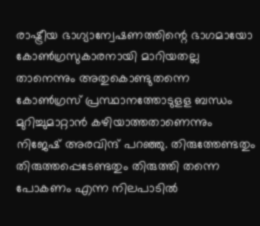രാഷ്ട്രീയ ഭാഗ്യാന്വേഷണത്തിന്റെ ഭാഗമായോ കോണ്‍ഗ്രസുകാരനായി മാറിയതല്ല താനെന്നും അതുകൊണ്ടുതന്നെ കോണ്‍ഗ്രസ് പ്രസ്ഥാനത്തോടുളള ബന്ധം മുറിച്ചുമാറ്റാന്‍ കഴിയാത്തതാണെന്നും നിജേഷ് അരവിന്ദ് പറഞ്ഞു. തിരുത്തേണ്ടതും തിരുത്തപ്പെടേണ്ടതും തിരുത്തി തന്നെ പോകണം എന്ന നിലപാടില്‍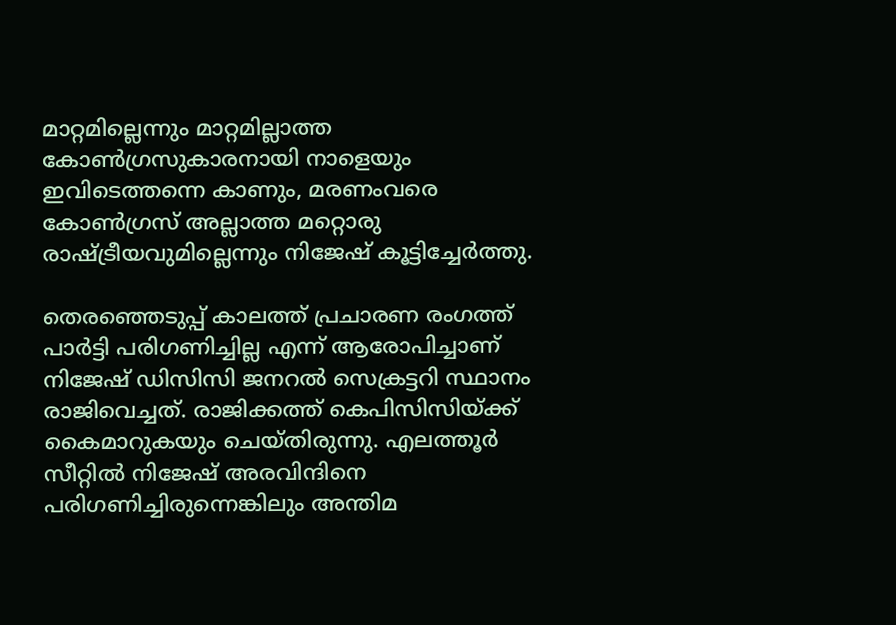മാറ്റമില്ലെന്നും മാറ്റമില്ലാത്ത കോണ്‍ഗ്രസുകാരനായി നാളെയും ഇവിടെത്തന്നെ കാണും, മരണംവരെ കോണ്‍ഗ്രസ് അല്ലാത്ത മറ്റൊരു രാഷ്ട്രീയവുമില്ലെന്നും നിജേഷ് കൂട്ടിച്ചേര്‍ത്തു.

തെരഞ്ഞെടുപ്പ് കാലത്ത് പ്രചാരണ രംഗത്ത് പാര്‍ട്ടി പരിഗണിച്ചില്ല എന്ന് ആരോപിച്ചാണ് നിജേഷ് ഡിസിസി ജനറല്‍ സെക്രട്ടറി സ്ഥാനം രാജിവെച്ചത്. രാജിക്കത്ത് കെപിസിസിയ്ക്ക് കൈമാറുകയും ചെയ്തിരുന്നു. എലത്തൂര്‍ സീറ്റില്‍ നിജേഷ് അരവിന്ദിനെ പരിഗണിച്ചിരുന്നെങ്കിലും അന്തിമ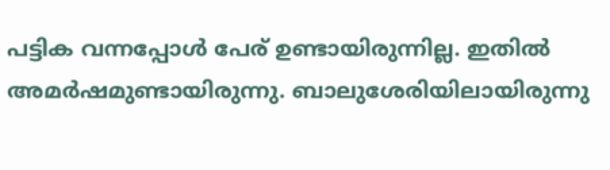പട്ടിക വന്നപ്പോൾ പേര് ഉണ്ടായിരുന്നില്ല. ഇതില്‍ അമര്‍ഷമുണ്ടായിരുന്നു. ബാലുശേരിയിലായിരുന്നു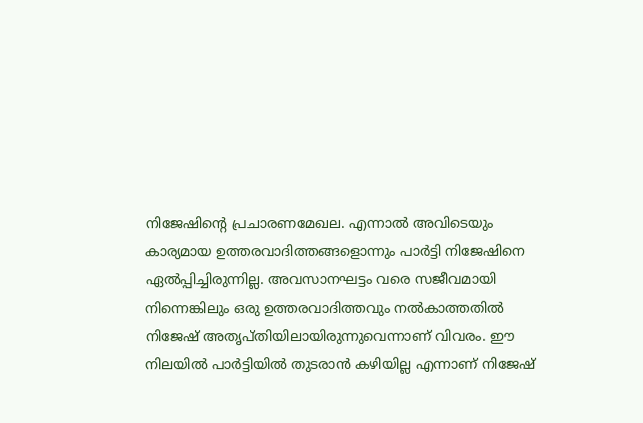നിജേഷിന്റെ പ്രചാരണമേഖല. എന്നാല്‍ അവിടെയും കാര്യമായ ഉത്തരവാദിത്തങ്ങളൊന്നും പാര്‍ട്ടി നിജേഷിനെ ഏല്‍പ്പിച്ചിരുന്നില്ല. അവസാനഘട്ടം വരെ സജീവമായി നിന്നെങ്കിലും ഒരു ഉത്തരവാദിത്തവും നല്‍കാത്തതില്‍ നിജേഷ് അതൃപ്തിയിലായിരുന്നുവെന്നാണ് വിവരം. ഈ നിലയില്‍ പാര്‍ട്ടിയില്‍ തുടരാന്‍ കഴിയില്ല എന്നാണ് നിജേഷ്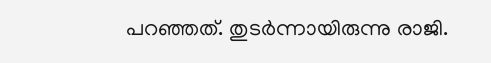പറഞ്ഞത്. തുടർന്നായിരുന്നു രാജി.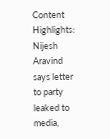Content Highlights: Nijesh Aravind says letter to party leaked to media,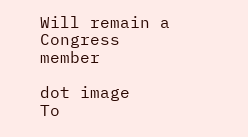Will remain a Congress member

dot image
To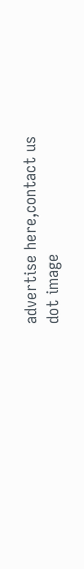advertise here,contact us
dot image